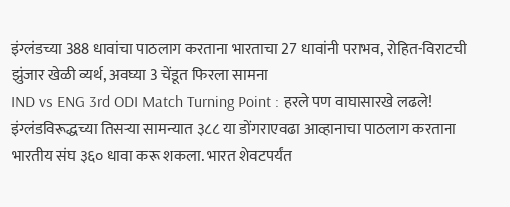इंग्लंडच्या 388 धावांचा पाठलाग करताना भारताचा 27 धावांनी पराभव, रोहित-विराटची झुंजार खेळी व्यर्थ, अवघ्या 3 चेंडूत फिरला सामना
IND vs ENG 3rd ODI Match Turning Point : हरले पण वाघासारखे लढले! इंग्लंडविरूद्धच्या तिसऱ्या सामन्यात ३८८ या डोंगराएवढा आव्हानाचा पाठलाग करताना भारतीय संघ ३६० धावा करू शकला. भारत शेवटपर्यंत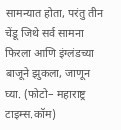सामन्यात होता, परंतु तीन चेंडू जिथे सर्व सामना फिरला आणि इंग्लंडच्या बाजूने झुकला, जाणून घ्या. (फोटो– महाराष्ट्र टाइम्स.कॉम)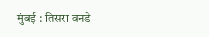मुंबई : तिसरा वनडे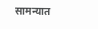सामन्यात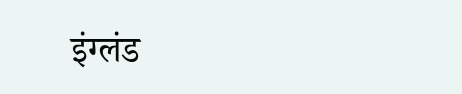इंग्लंड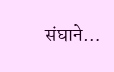संघाने…